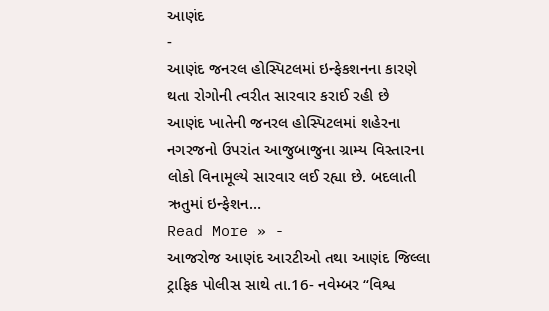આણંદ
-
આણંદ જનરલ હોસ્પિટલમાં ઇન્ફેકશનના કારણે થતા રોગોની ત્વરીત સારવાર કરાઈ રહી છે
આણંદ ખાતેની જનરલ હોસ્પિટલમાં શહેરના નગરજનો ઉપરાંત આજુબાજુના ગ્રામ્ય વિસ્તારના લોકો વિનામૂલ્યે સારવાર લઈ રહ્યા છે. બદલાતી ઋતુમાં ઇન્ફેશન…
Read More » -
આજરોજ આણંદ આરટીઓ તથા આણંદ જિલ્લા ટ્રાફિક પોલીસ સાથે તા.16- નવેમ્બર “વિશ્વ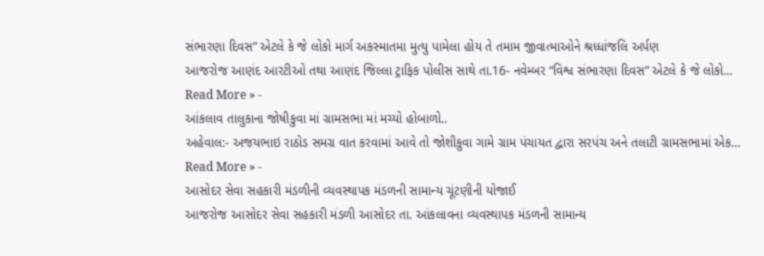સંભારણા દિવસ” એટલે કે જે લોકો માર્ગ અકસ્માતમા મુત્યુ પામેલા હોય તે તમામ જીવાત્માઓને શ્રધ્ધાંજલિ અર્પણ
આજરોજ આણંદ આરટીઓ તથા આણંદ જિલ્લા ટ્રાફિક પોલીસ સાથે તા.16- નવેમ્બર “વિશ્વ સંભારણા દિવસ” એટલે કે જે લોકો…
Read More » -
આંકલાવ તાલુકાના જોષીકુવા માં ગ્રામસભા માં મચ્યો હોબાળો..
અહેવાલ:- અજયભાઇ રાઠોડ સમગ્ર વાત કરવામાં આવે તો જોશીકુવા ગામે ગ્રામ પંચાયત દ્વારા સરપંચ અને તલાટી ગ્રામસભામાં એક…
Read More » -
આસોદર સેવા સહકારી મંડળીની વ્યવસ્થાપક મંડળની સામાન્ય ચૂંટણીની યોજાઈ
આજરોજ આસોદર સેવા સહકારી મંડળી આસોદર તા. આંકલાવના વ્યવસ્થાપક મંડળની સામાન્ય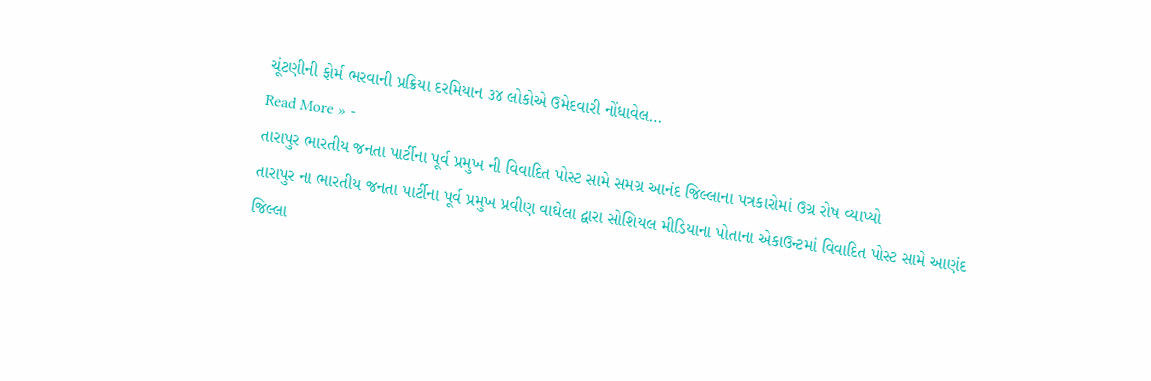ચૂંટણીની ફોર્મ ભરવાની પ્રક્રિયા દરમિયાન ૩૪ લોકોએ ઉમેદવારી નોંધાવેલ…
Read More » -
તારાપુર ભારતીય જનતા પાર્ટીના પૂર્વ પ્રમુખ ની વિવાદિત પોસ્ટ સામે સમગ્ર આનંદ જિલ્લાના પત્રકારોમાં ઉગ્ર રોષ વ્યાપ્યો
તારાપુર ના ભારતીય જનતા પાર્ટીના પૂર્વ પ્રમુખ પ્રવીણ વાઘેલા દ્વારા સોશિયલ મીડિયાના પોતાના એકાઉન્ટમાં વિવાદિત પોસ્ટ સામે આણંદ જિલ્લા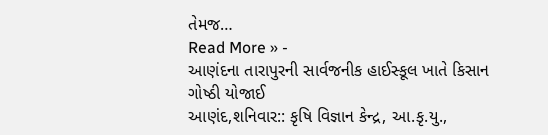તેમજ…
Read More » -
આણંદના તારાપુરની સાર્વજનીક હાઈસ્કૂલ ખાતે કિસાન ગોષ્ઠી યોજાઈ
આણંદ,શનિવાર:: કૃષિ વિજ્ઞાન કેન્દ્ર, આ.કૃ.યુ.,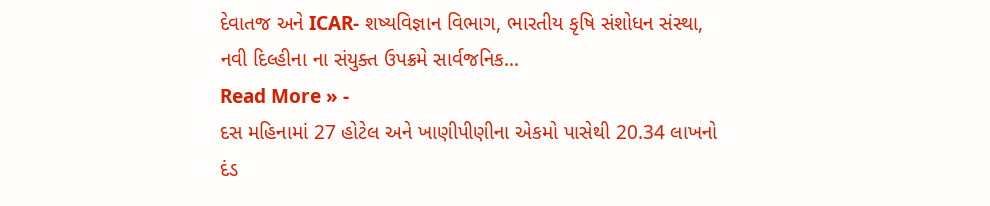દેવાતજ અને ICAR- શષ્યવિજ્ઞાન વિભાગ, ભારતીય કૃષિ સંશોધન સંસ્થા, નવી દિલ્હીના ના સંયુક્ત ઉપક્રમે સાર્વજનિક…
Read More » -
દસ મહિનામાં 27 હોટેલ અને ખાણીપીણીના એકમો પાસેથી 20.34 લાખનો દંડ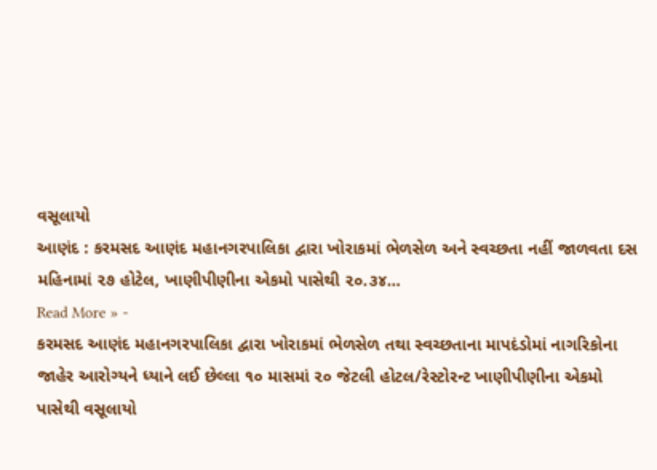વસૂલાયો
આણંદ : કરમસદ આણંદ મહાનગરપાલિકા દ્વારા ખોરાકમાં ભેળસેળ અને સ્વચ્છતા નહીં જાળવતા દસ મહિનામાં ૨૭ હોટેલ, ખાણીપીણીના એકમો પાસેથી ૨૦.૩૪…
Read More » -
કરમસદ આણંદ મહાનગરપાલિકા દ્વારા ખોરાકમાં ભેળસેળ તથા સ્વચ્છતાના માપદંડોમાં નાગરિકોના જાહેર આરોગ્યને ધ્યાને લઈ છેલ્લા ૧૦ માસમાં ૨૦ જેટલી હોટલ/રેસ્ટોરન્ટ ખાણીપીણીના એકમો પાસેથી વસૂલાયો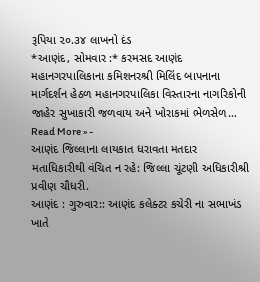રૂપિયા ૨૦.૩૪ લાખનો દંડ
*આણંદ, સોમવાર :* કરમસદ આણંદ મહાનગરપાલિકાના કમિશનરશ્રી મિલિંદ બાપનાના માર્ગદર્શન હેઠળ મહાનગરપાલિકા વિસ્તારના નાગરિકોની જાહેર સુખાકારી જળવાય અને ખોરાકમાં ભેળસેળ…
Read More » -
આણંદ જિલ્લાના લાયકાત ધરાવતા મતદાર મતાધિકારીથી વંચિત ન રહે: જિલ્લા ચૂંટણી અધિકારીશ્રી પ્રવીણ ચૌધરી.
આણંદ : ગુરુવાર:: આણંદ કલેક્ટર કચેરી ના સભાખંડ ખાતે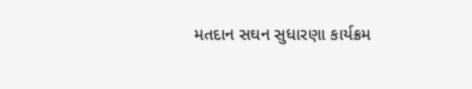મતદાન સઘન સુધારણા કાર્યક્રમ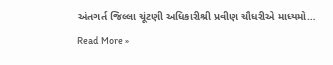અંતગર્ત જિલ્લા ચૂંટણી અધિકારીશ્રી પ્રવીણ ચૌધરીએ માધ્યમો…
Read More »